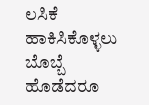ಲಸಿಕೆ ಹಾಕಿಸಿಕೊಳ್ಳಲು ಬೊಬ್ಬೆ ಹೊಡೆದರೂ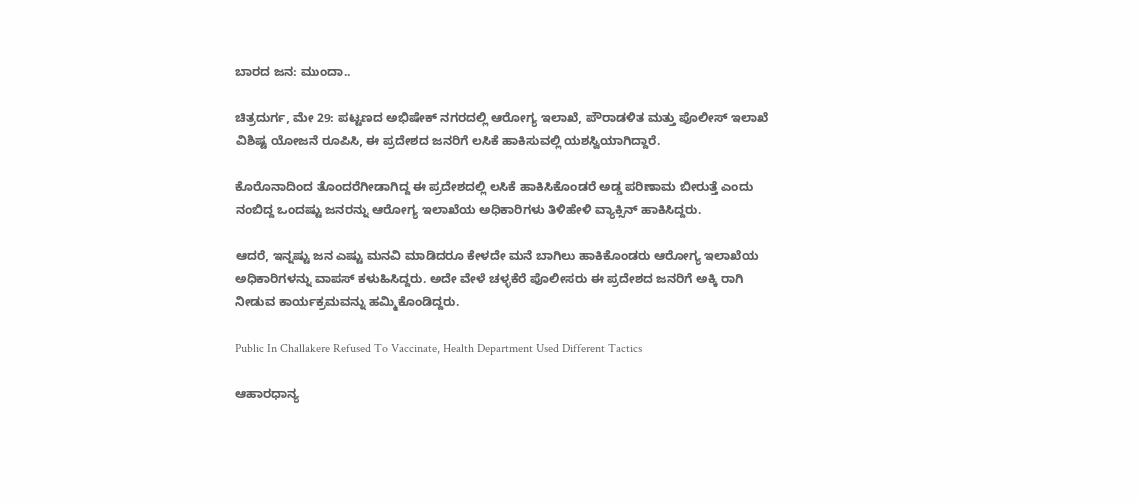ಬಾರದ ಜನ: ಮುಂದಾ..

ಚಿತ್ರದುರ್ಗ, ಮೇ 29: ಪಟ್ಟಣದ ಅಭಿಷೇಕ್ ನಗರದಲ್ಲಿ ಆರೋಗ್ಯ ಇಲಾಖೆ, ಪೌರಾಡಳಿತ ಮತ್ತು ಪೊಲೀಸ್ ಇಲಾಖೆ ವಿಶಿಷ್ಟ ಯೋಜನೆ ರೂಪಿಸಿ, ಈ ಪ್ರದೇಶದ ಜನರಿಗೆ ಲಸಿಕೆ ಹಾಕಿಸುವಲ್ಲಿ ಯಶಸ್ವಿಯಾಗಿದ್ದಾರೆ.

ಕೊರೊನಾದಿಂದ ತೊಂದರೆಗೀಡಾಗಿದ್ದ ಈ ಪ್ರದೇಶದಲ್ಲಿ ಲಸಿಕೆ ಹಾಕಿಸಿಕೊಂಡರೆ ಅಡ್ಡ ಪರಿಣಾಮ ಬೀರುತ್ತೆ ಎಂದು ನಂಬಿದ್ದ ಒಂದಷ್ಟು ಜನರನ್ನು ಆರೋಗ್ಯ ಇಲಾಖೆಯ ಅಧಿಕಾರಿಗಳು ತಿಳಿಹೇಳಿ ವ್ಯಾಕ್ಸಿನ್ ಹಾಕಿಸಿದ್ದರು.

ಆದರೆ, ಇನ್ನಷ್ಟು ಜನ ಎಷ್ಟು ಮನವಿ ಮಾಡಿದರೂ ಕೇಳದೇ ಮನೆ ಬಾಗಿಲು ಹಾಕಿಕೊಂಡರು ಆರೋಗ್ಯ ಇಲಾಖೆಯ ಅಧಿಕಾರಿಗಳನ್ನು ವಾಪಸ್ ಕಳುಹಿಸಿದ್ದರು. ಅದೇ ವೇಳೆ ಚಳ್ಳಕೆರೆ ಪೊಲೀಸರು ಈ ಪ್ರದೇಶದ ಜನರಿಗೆ ಅಕ್ಕಿ ರಾಗಿ ನೀಡುವ ಕಾರ್ಯಕ್ರಮವನ್ನು ಹಮ್ಮಿಕೊಂಡಿದ್ದರು.

Public In Challakere Refused To Vaccinate, Health Department Used Different Tactics

ಆಹಾರಧಾನ್ಯ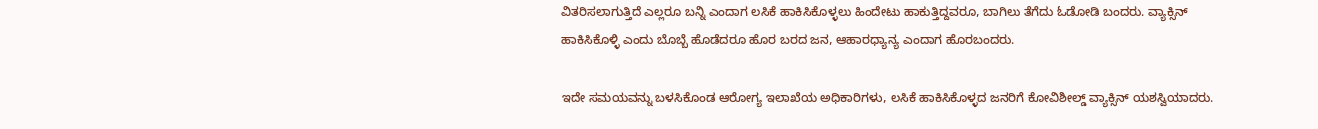ವಿತರಿಸಲಾಗುತ್ತಿದೆ ಎಲ್ಲರೂ ಬನ್ನಿ ಎಂದಾಗ ಲಸಿಕೆ ಹಾಕಿಸಿಕೊಳ್ಳಲು ಹಿಂದೇಟು ಹಾಕುತ್ತಿದ್ದವರೂ, ಬಾಗಿಲು ತೆಗೆದು ಓಡೋಡಿ ಬಂದರು. ವ್ಯಾಕ್ಸಿನ್ ಹಾಕಿಸಿಕೊಳ್ಳಿ ಎಂದು ಬೊಬ್ಬೆ ಹೊಡೆದರೂ ಹೊರ ಬರದ ಜನ, ಆಹಾರಧ್ಯಾನ್ಯ ಎಂದಾಗ ಹೊರಬಂದರು.

ಇದೇ ಸಮಯವನ್ನು ಬಳಸಿಕೊಂಡ ಆರೋಗ್ಯ ಇಲಾಖೆಯ ಅಧಿಕಾರಿಗಳು, ಲಸಿಕೆ ಹಾಕಿಸಿಕೊಳ್ಳದ ಜನರಿಗೆ ಕೋವಿಶೀಲ್ಡ್ ವ್ಯಾಕ್ಸಿನ್ ಯಶಸ್ವಿಯಾದರು.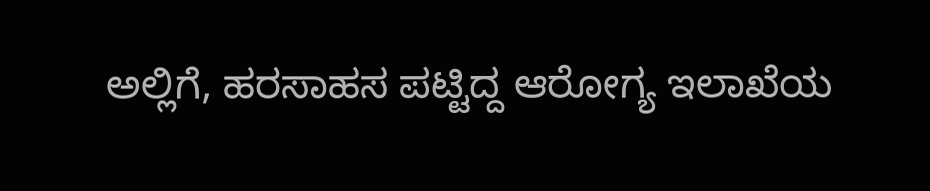ಅಲ್ಲಿಗೆ, ಹರಸಾಹಸ ಪಟ್ಟಿದ್ದ ಆರೋಗ್ಯ ಇಲಾಖೆಯ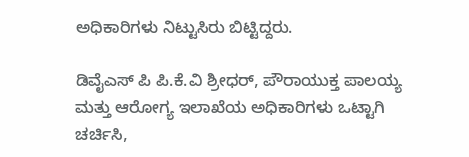ಅಧಿಕಾರಿಗಳು ನಿಟ್ಟುಸಿರು ಬಿಟ್ಟಿದ್ದರು.

ಡಿವೈಎಸ್ ಪಿ ಪಿ.ಕೆ.ವಿ ಶ್ರೀಧರ್, ಪೌರಾಯುಕ್ತ ಪಾಲಯ್ಯ ಮತ್ತು ಆರೋಗ್ಯ ಇಲಾಖೆಯ ಅಧಿಕಾರಿಗಳು ಒಟ್ಟಾಗಿ ಚರ್ಚಿಸಿ,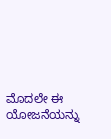ಮೊದಲೇ ಈ ಯೋಜನೆಯನ್ನು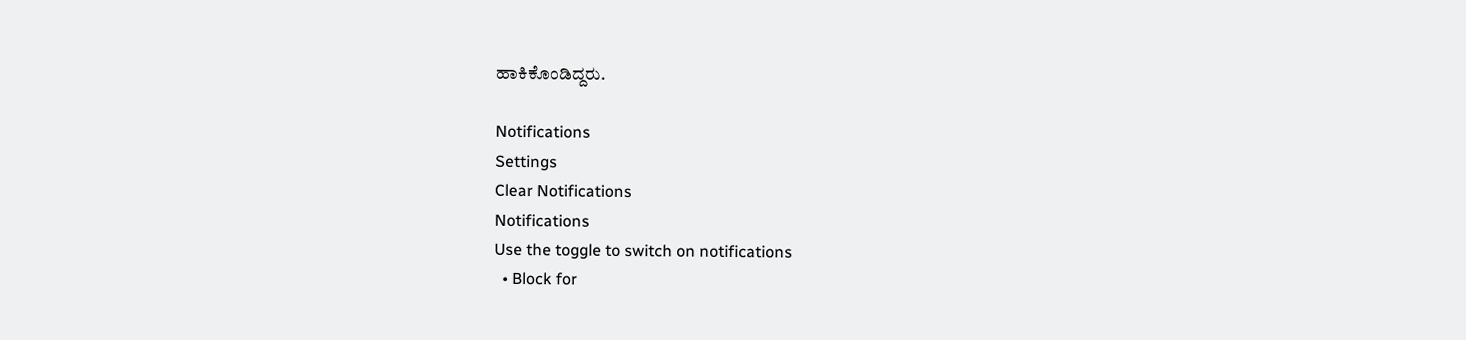ಹಾಕಿಕೊಂಡಿದ್ದರು.

Notifications
Settings
Clear Notifications
Notifications
Use the toggle to switch on notifications
  • Block for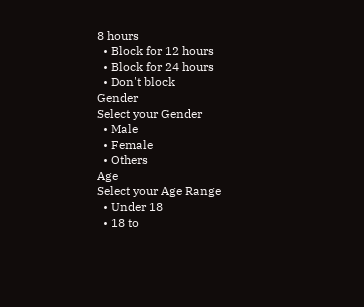8 hours
  • Block for 12 hours
  • Block for 24 hours
  • Don't block
Gender
Select your Gender
  • Male
  • Female
  • Others
Age
Select your Age Range
  • Under 18
  • 18 to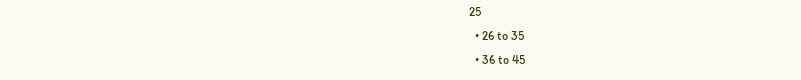25
  • 26 to 35
  • 36 to 45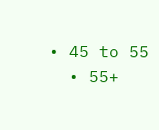• 45 to 55
  • 55+